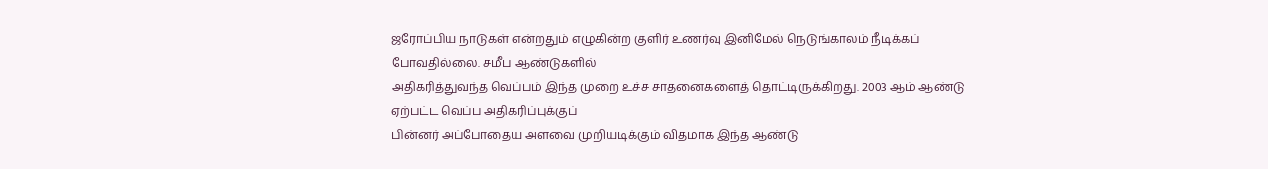ஜரோப்பிய நாடுகள் என்றதும் எழுகின்ற குளிர் உணர்வு இனிமேல் நெடுங்காலம் நீடிக்கப்
போவதில்லை. சமீப ஆண்டுகளில்
அதிகரித்துவந்த வெப்பம் இந்த முறை உச்ச சாதனைகளைத் தொட்டிருக்கிறது. 2003 ஆம் ஆண்டு ஏற்பட்ட வெப்ப அதிகரிப்புக்குப்
பின்னர் அப்போதைய அளவை முறியடிக்கும் விதமாக இந்த ஆண்டு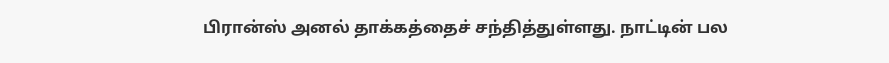பிரான்ஸ் அனல் தாக்கத்தைச் சந்தித்துள்ளது. நாட்டின் பல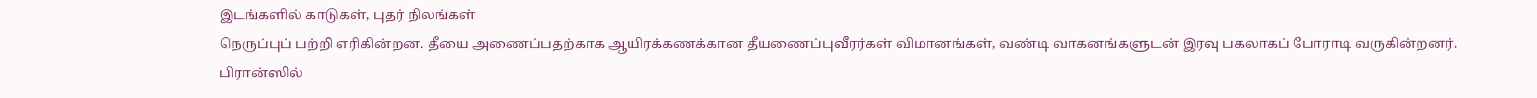இடங்களில் காடுகள், புதர் நிலங்கள்
நெருப்புப் பற்றி எரிகின்றன. தீயை அணைப்பதற்காக ஆயிரக்கணக்கான தீயணைப்புவீரர்கள் விமானங்கள், வண்டி வாகனங்களுடன் இரவு பகலாகப் போராடி வருகின்றனர்.
பிரான்ஸில்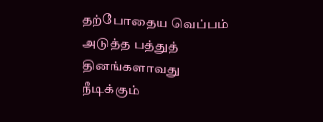தற்போதைய வெப்பம்
அடுத்த பத்துத் தினங்களாவது நீடிக்கும்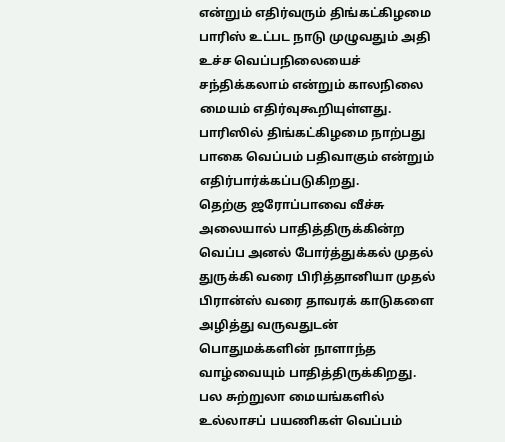என்றும் எதிர்வரும் திங்கட்கிழமை பாரிஸ் உட்பட நாடு முழுவதும் அதி உச்ச வெப்பநிலையைச் சந்திக்கலாம் என்றும் காலநிலை மையம் எதிர்வுகூறியுள்ளது. பாரிஸில் திங்கட்கிழமை நாற்பது பாகை வெப்பம் பதிவாகும் என்றும் எதிர்பார்க்கப்படுகிறது.
தெற்கு ஜரோப்பாவை வீச்சு அலையால் பாதித்திருக்கின்ற வெப்ப அனல் போர்த்துக்கல் முதல் துருக்கி வரை பிரித்தானியா முதல் பிரான்ஸ் வரை தாவரக் காடுகளை அழித்து வருவதுடன் பொதுமக்களின் நாளாந்த வாழ்வையும் பாதித்திருக்கிறது.
பல சுற்றுலா மையங்களில் உல்லாசப் பயணிகள் வெப்பம்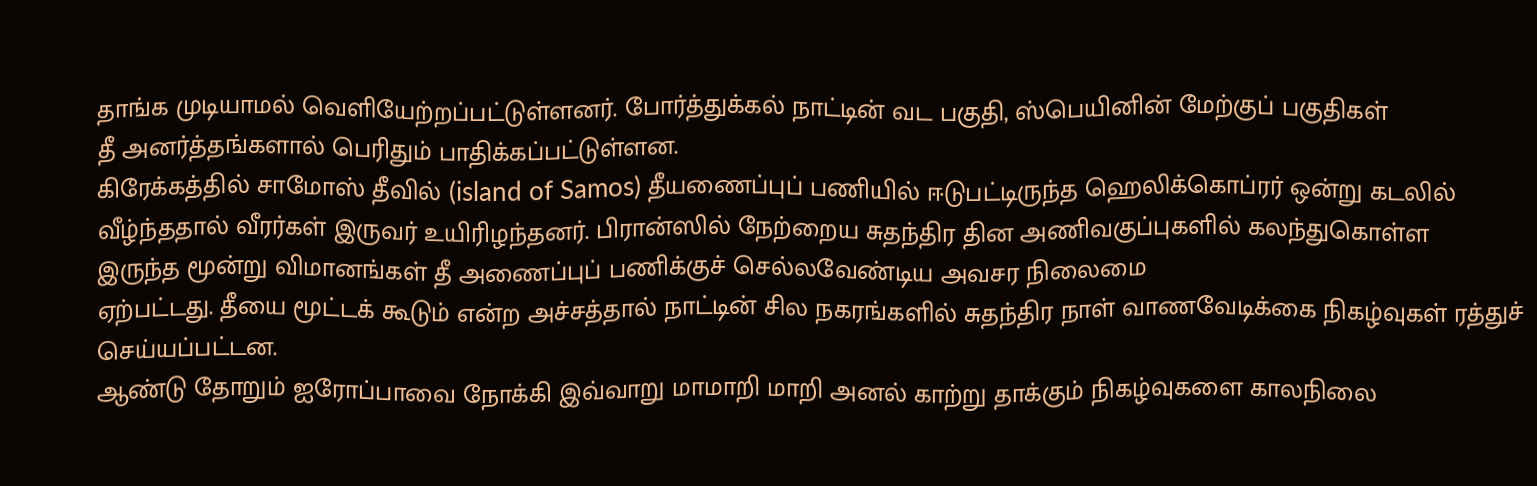தாங்க முடியாமல் வெளியேற்றப்பட்டுள்ளனர். போர்த்துக்கல் நாட்டின் வட பகுதி, ஸ்பெயினின் மேற்குப் பகுதிகள்
தீ அனர்த்தங்களால் பெரிதும் பாதிக்கப்பட்டுள்ளன.
கிரேக்கத்தில் சாமோஸ் தீவில் (island of Samos) தீயணைப்புப் பணியில் ஈடுபட்டிருந்த ஹெலிக்கொப்ரர் ஒன்று கடலில் வீழ்ந்ததால் வீரர்கள் இருவர் உயிரிழந்தனர். பிரான்ஸில் நேற்றைய சுதந்திர தின அணிவகுப்புகளில் கலந்துகொள்ள
இருந்த மூன்று விமானங்கள் தீ அணைப்புப் பணிக்குச் செல்லவேண்டிய அவசர நிலைமை
ஏற்பட்டது. தீயை மூட்டக் கூடும் என்ற அச்சத்தால் நாட்டின் சில நகரங்களில் சுதந்திர நாள் வாணவேடிக்கை நிகழ்வுகள் ரத்துச்
செய்யப்பட்டன.
ஆண்டு தோறும் ஐரோப்பாவை நோக்கி இவ்வாறு மாமாறி மாறி அனல் காற்று தாக்கும் நிகழ்வுகளை காலநிலை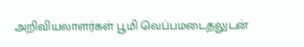அறிவியலாளர்கள் பூமி வெப்பமடைதலுடன்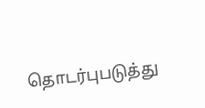தொடர்புபடுத்து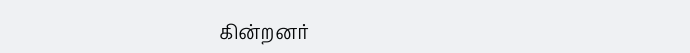கின்றனர்